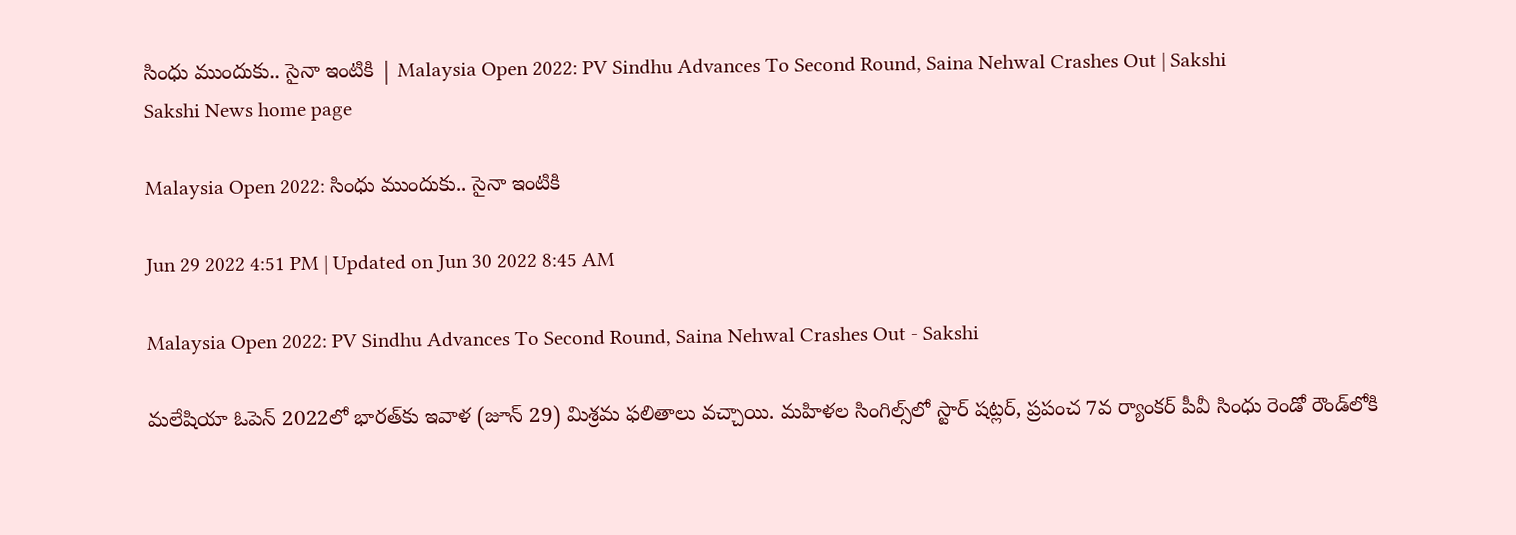సింధు ముందుకు.. సైనా ఇంటికి | Malaysia Open 2022: PV Sindhu Advances To Second Round, Saina Nehwal Crashes Out | Sakshi
Sakshi News home page

Malaysia Open 2022: సింధు ముందుకు.. సైనా ఇంటికి

Jun 29 2022 4:51 PM | Updated on Jun 30 2022 8:45 AM

Malaysia Open 2022: PV Sindhu Advances To Second Round, Saina Nehwal Crashes Out - Sakshi

మలేషియా ఓపెన్‌ 2022లో భారత్‌కు ఇవాళ (జూన్‌ 29) మిశ్రమ ఫలితాలు వచ్చాయి. మహిళల సింగిల్స్‌లో స్టార్‌ షట్లర్‌, ప్రపంచ 7వ ర్యాంకర్‌ పీవీ సింధు రెండో రౌండ్‌లోకి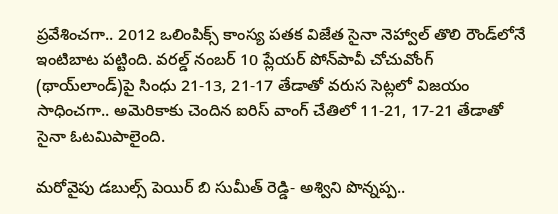ప్రవేశించగా.. 2012 ఒలింపిక్స్‌ కాంస్య పతక విజేత సైనా నెహ్వాల్‌ తొలి రౌండ్‌లోనే ఇంటిబాట పట్టింది. వరల్డ్‌ నంబర్‌ 10 ప్లేయర్‌ పోన్‌పావీ చోచువోంగ్‌ (థాయ్‌లాండ్‌)పై సింధు 21-13, 21-17 తేడాతో వరుస సెట్లలో విజయం సాధించగా.. అమెరికాకు చెందిన ఐరిస్‌ వాంగ్‌ చేతిలో 11-21, 17-21 తేడాతో సైనా ఓటమిపాలైంది.

మరోవైపు డబుల్స్‌ పెయిర్‌ బి సుమీత్‌ రెడ్డి- అశ్విని పొన్నప్ప..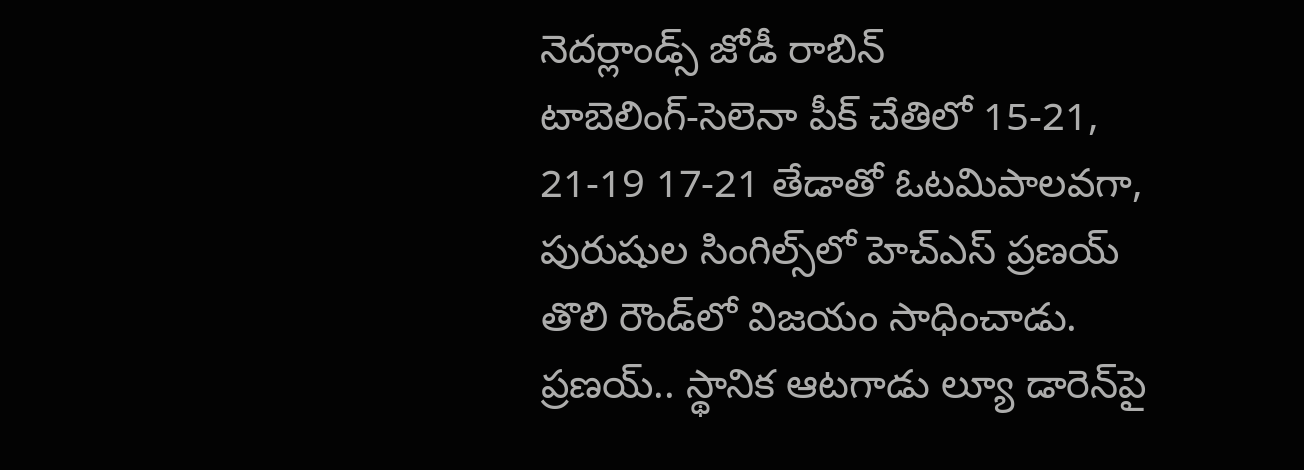నెదర్లాండ్స్‌ జోడీ రాబిన్‌ టాబెలింగ్‌-సెలెనా పీక్‌ చేతిలో 15-21, 21-19 17-21 తేడాతో ఓటమిపాలవగా, పురుషుల సింగిల్స్‌లో హెచ్‌ఎస్‌ ప్రణయ్‌ తొలి రౌండ్‌లో విజయం సాధించాడు. ప్రణయ్‌.. స్థానిక ఆటగాడు ల్యూ డారెన్‌పై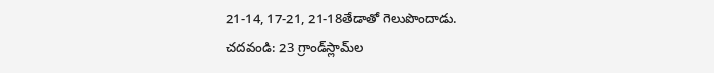21-14, 17-21, 21-18తేడాతో గెలుపొందాడు.
చదవండి: 23 గ్రాండ్‌స్లామ్‌ల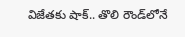విజేతకు షాక్‌.. తొలి రౌండ్‌లోనే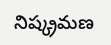నిష్క్రమణ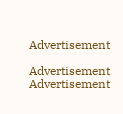Advertisement

Advertisement
Advertisement